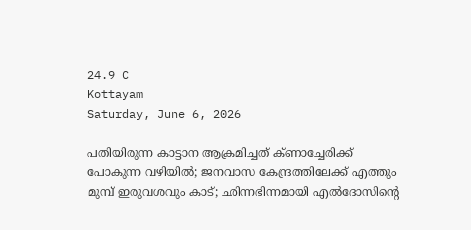24.9 C
Kottayam
Saturday, June 6, 2026

പതിയിരുന്ന കാട്ടാന ആക്രമിച്ചത് ക്ണാച്ചേരിക്ക് പോകുന്ന വഴിയില്‍; ജനവാസ കേന്ദ്രത്തിലേക്ക് എത്തും മുമ്പ് ഇരുവശവും കാട്; ഛിന്നഭിന്നമായി എല്‍ദോസിന്റെ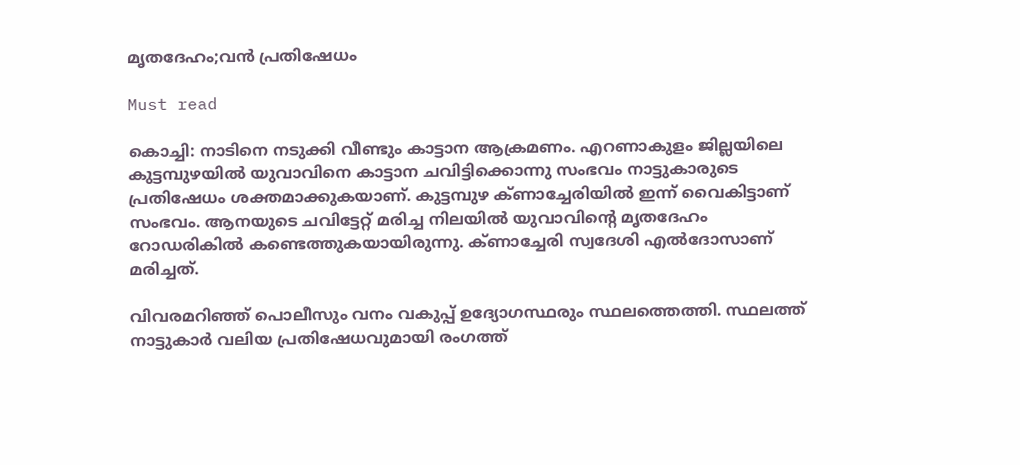മൃതദേഹം;വന്‍ പ്രതിഷേധം

Must read

കൊച്ചി: നാടിനെ നടുക്കി വീണ്ടും കാട്ടാന ആക്രമണം. എറണാകുളം ജില്ലയിലെ കുട്ടമ്പുഴയില്‍ യുവാവിനെ കാട്ടാന ചവിട്ടിക്കൊന്നു സംഭവം നാട്ടുകാരുടെ പ്രതിഷേധം ശക്തമാക്കുകയാണ്. കുട്ടമ്പുഴ ക്ണാച്ചേരിയില്‍ ഇന്ന് വൈകിട്ടാണ് സംഭവം. ആനയുടെ ചവിട്ടേറ്റ് മരിച്ച നിലയില്‍ യുവാവിന്റെ മൃതദേഹം റോഡരികില്‍ കണ്ടെത്തുകയായിരുന്നു. ക്ണാച്ചേരി സ്വദേശി എല്‍ദോസാണ് മരിച്ചത്.

വിവരമറിഞ്ഞ് പൊലീസും വനം വകുപ്പ് ഉദ്യോഗസ്ഥരും സ്ഥലത്തെത്തി. സ്ഥലത്ത് നാട്ടുകാര്‍ വലിയ പ്രതിഷേധവുമായി രംഗത്ത്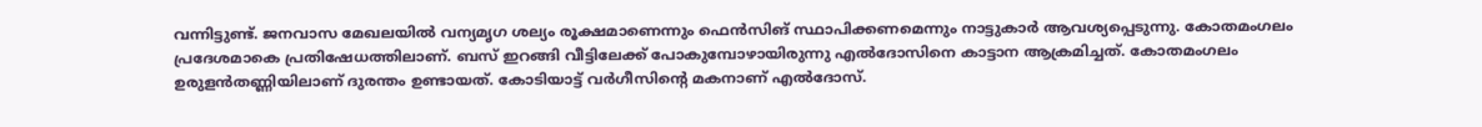വന്നിട്ടുണ്ട്. ജനവാസ മേഖലയില്‍ വന്യമൃഗ ശല്യം രൂക്ഷമാണെന്നും ഫെന്‍സിങ് സ്ഥാപിക്കണമെന്നും നാട്ടുകാര്‍ ആവശ്യപ്പെടുന്നു. കോതമംഗലം പ്രദേശമാകെ പ്രതിഷേധത്തിലാണ്. ബസ് ഇറങ്ങി വീട്ടിലേക്ക് പോകുമ്പോഴായിരുന്നു എല്‍ദോസിനെ കാട്ടാന ആക്രമിച്ചത്. കോതമംഗലം ഉരുളന്‍തണ്ണിയിലാണ് ദുരന്തം ഉണ്ടായത്. കോടിയാട്ട് വര്‍ഗീസിന്റെ മകനാണ് എല്‍ദോസ്.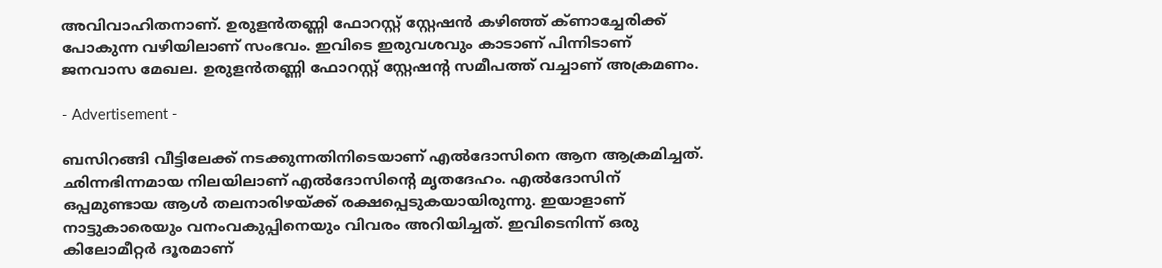അവിവാഹിതനാണ്. ഉരുളന്‍തണ്ണി ഫോറസ്റ്റ് സ്റ്റേഷന്‍ കഴിഞ്ഞ് ക്ണാച്ചേരിക്ക് പോകുന്ന വഴിയിലാണ് സംഭവം. ഇവിടെ ഇരുവശവും കാടാണ് പിന്നിടാണ് ജനവാസ മേഖല. ഉരുളന്‍തണ്ണി ഫോറസ്റ്റ് സ്റ്റേഷന്റ സമീപത്ത് വച്ചാണ് അക്രമണം.

- Advertisement -

ബസിറങ്ങി വീട്ടിലേക്ക് നടക്കുന്നതിനിടെയാണ് എല്‍ദോസിനെ ആന ആക്രമിച്ചത്. ഛിന്നഭിന്നമായ നിലയിലാണ് എല്‍ദോസിന്റെ മൃതദേഹം. എല്‍ദോസിന് ഒപ്പമുണ്ടായ ആള്‍ തലനാരിഴയ്ക്ക് രക്ഷപ്പെടുകയായിരുന്നു. ഇയാളാണ് നാട്ടുകാരെയും വനംവകുപ്പിനെയും വിവരം അറിയിച്ചത്. ഇവിടെനിന്ന് ഒരു കിലോമീറ്റര്‍ ദൂരമാണ്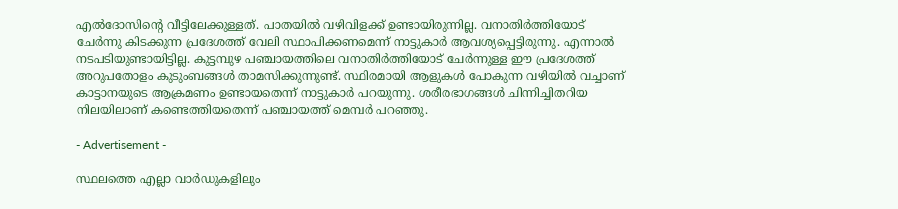എല്‍ദോസിന്റെ വീട്ടിലേക്കുള്ളത്. പാതയില്‍ വഴിവിളക്ക് ഉണ്ടായിരുന്നില്ല. വനാതിര്‍ത്തിയോട് ചേര്‍ന്നു കിടക്കുന്ന പ്രദേശത്ത് വേലി സ്ഥാപിക്കണമെന്ന് നാട്ടുകാര്‍ ആവശ്യപ്പെട്ടിരുന്നു. എന്നാല്‍ നടപടിയുണ്ടായിട്ടില്ല. കുട്ടമ്പുഴ പഞ്ചായത്തിലെ വനാതിര്‍ത്തിയോട് ചേര്‍ന്നുള്ള ഈ പ്രദേശത്ത് അറുപതോളം കുടുംബങ്ങള്‍ താമസിക്കുന്നുണ്ട്. സ്ഥിരമായി ആളുകള്‍ പോകുന്ന വഴിയില്‍ വച്ചാണ് കാട്ടാനയുടെ ആക്രമണം ഉണ്ടായതെന്ന് നാട്ടുകാര്‍ പറയുന്നു. ശരീരഭാഗങ്ങള്‍ ചിന്നിച്ചിതറിയ നിലയിലാണ് കണ്ടെത്തിയതെന്ന് പഞ്ചായത്ത് മെമ്പര്‍ പറഞ്ഞു.

- Advertisement -

സ്ഥലത്തെ എല്ലാ വാര്‍ഡുകളിലും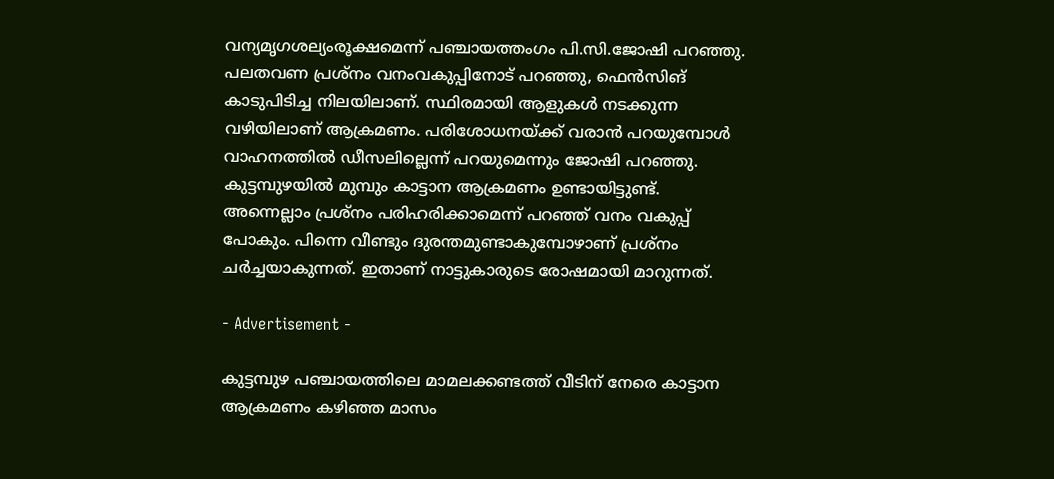വന്യമൃഗശല്യംരൂക്ഷമെന്ന് പഞ്ചായത്തംഗം പി.സി.ജോഷി പറഞ്ഞു. പലതവണ പ്രശ്‌നം വനംവകുപ്പിനോട് പറഞ്ഞു, ഫെന്‍സിങ് കാടുപിടിച്ച നിലയിലാണ്. സ്ഥിരമായി ആളുകള്‍ നടക്കുന്ന വഴിയിലാണ് ആക്രമണം. പരിശോധനയ്ക്ക് വരാന്‍ പറയുമ്പോള്‍ വാഹനത്തില്‍ ഡീസലില്ലെന്ന് പറയുമെന്നും ജോഷി പറഞ്ഞു. കുട്ടമ്പുഴയില്‍ മുമ്പും കാട്ടാന ആക്രമണം ഉണ്ടായിട്ടുണ്ട്. അന്നെല്ലാം പ്രശ്‌നം പരിഹരിക്കാമെന്ന് പറഞ്ഞ് വനം വകുപ്പ് പോകും. പിന്നെ വീണ്ടും ദുരന്തമുണ്ടാകുമ്പോഴാണ് പ്രശ്‌നം ചര്‍ച്ചയാകുന്നത്. ഇതാണ് നാട്ടുകാരുടെ രോഷമായി മാറുന്നത്.

- Advertisement -

കുട്ടമ്പുഴ പഞ്ചായത്തിലെ മാമലക്കണ്ടത്ത് വീടിന് നേരെ കാട്ടാന ആക്രമണം കഴിഞ്ഞ മാസം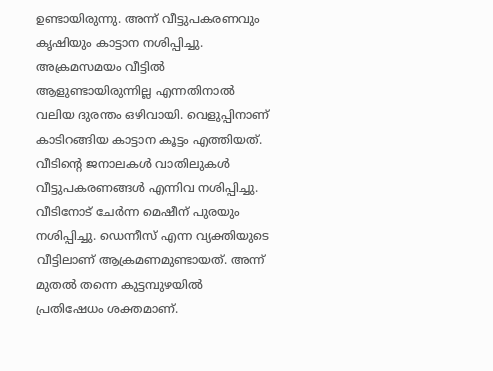ഉണ്ടായിരുന്നു. അന്ന് വീട്ടുപകരണവും കൃഷിയും കാട്ടാന നശിപ്പിച്ചു. അക്രമസമയം വീട്ടില്‍ ആളുണ്ടായിരുന്നില്ല എന്നതിനാല്‍ വലിയ ദുരന്തം ഒഴിവായി. വെളുപ്പിനാണ് കാടിറങ്ങിയ കാട്ടാന കൂട്ടം എത്തിയത്. വീടിന്റെ ജനാലകള്‍ വാതിലുകള്‍ വീട്ടുപകരണങ്ങള്‍ എന്നിവ നശിപ്പിച്ചു. വീടിനോട് ചേര്‍ന്ന മെഷീന് പുരയും നശിപ്പിച്ചു. ഡെന്നീസ് എന്ന വ്യക്തിയുടെ വീട്ടിലാണ് ആക്രമണമുണ്ടായത്. അന്ന് മുതല്‍ തന്നെ കുട്ടമ്പുഴയില്‍ പ്രതിഷേധം ശക്തമാണ്.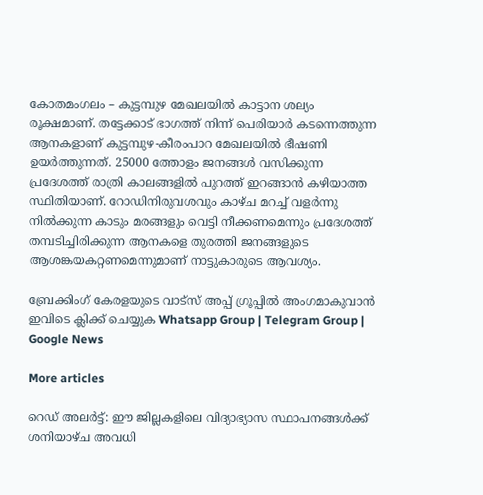കോതമംഗലം – കുട്ടമ്പുഴ മേഖലയില്‍ കാട്ടാന ശല്യം രൂക്ഷമാണ്. തട്ടേക്കാട് ഭാഗത്ത് നിന്ന് പെരിയാര്‍ കടന്നെത്തുന്ന ആനകളാണ് കുട്ടമ്പുഴ-കീരംപാറ മേഖലയില്‍ ഭീഷണി ഉയര്‍ത്തുന്നത്. 25000 ത്തോളം ജനങ്ങള്‍ വസിക്കുന്ന പ്രദേശത്ത് രാത്രി കാലങ്ങളില്‍ പുറത്ത് ഇറങ്ങാന്‍ കഴിയാത്ത സ്ഥിതിയാണ്. റോഡിനിരുവശവും കാഴ്ച മറച്ച് വളര്‍ന്നു നില്‍ക്കുന്ന കാടും മരങ്ങളും വെട്ടി നീക്കണമെന്നും പ്രദേശത്ത് തമ്പടിച്ചിരിക്കുന്ന ആനകളെ തുരത്തി ജനങ്ങളുടെ ആശങ്കയകറ്റണമെന്നുമാണ് നാട്ടുകാരുടെ ആവശ്യം.

ബ്രേക്കിംഗ് കേരളയുടെ വാട്സ് അപ്പ് ഗ്രൂപ്പിൽ അംഗമാകുവാൻ ഇവിടെ ക്ലിക്ക് ചെയ്യുക Whatsapp Group | Telegram Group | Google News

More articles

റെഡ് അലർട്ട്: ഈ ജില്ലകളിലെ വിദ്യാഭ്യാസ സ്ഥാപനങ്ങൾക്ക് ശനിയാഴ്ച അവധി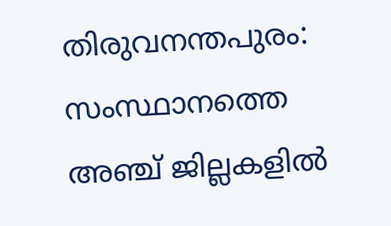തിരുവനന്തപുരം: സംസ്ഥാനത്തെ അഞ്ച് ജില്ലകളിൽ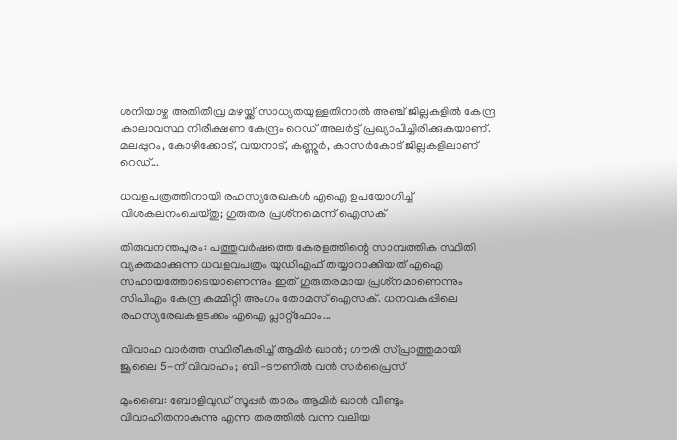ശനിയാഴ്ച അതിതീവ്ര മഴയ്ക്ക് സാധ്യതയുള്ളതിനാൽ അഞ്ച് ജില്ലകളിൽ കേന്ദ്ര കാലാവസ്ഥ നിരീക്ഷണ കേന്ദ്രം റെഡ് അലർട്ട് പ്രഖ്യാപിച്ചിരിക്കുകയാണ്. മലപ്പുറം, കോഴിക്കോട്, വയനാട്, കണ്ണൂർ, കാസർകോട് ജില്ലകളിലാണ് റെഡ്...

ധവളപത്രത്തിനായി രഹസ്യരേഖകൾ എഐ ഉപയോഗിച്ച് വിശകലനംചെയ്തു; ഗുരുതര പ്രശ്‌നമെന്ന് ഐസക്

തിരുവനന്തപുരം: പത്തുവർഷത്തെ കേരളത്തിന്റെ സാമ്പത്തിക സ്ഥിതി വ്യക്തമാക്കുന്ന ധവളവപത്രം യുഡിഎഫ് തയ്യാറാക്കിയത് എഐ സഹായത്തോടെയാണെന്നും ഇത് ഗുരുതരമായ പ്രശ്‌നമാണെന്നും സിപിഎം കേന്ദ്ര കമ്മിറ്റി അംഗം തോമസ് ഐസക്. ധനവകുപ്പിലെ രഹസ്യരേഖകളടക്കം എഐ പ്ലാറ്റ്‌ഫോം...

വിവാഹ വാർത്ത സ്ഥിരീകരിച്ച് ആമിർ ഖാൻ; ഗൗരി സ്പ്രാത്തുമായി ജൂലൈ 5-ന് വിവാഹം; ബി-ടൗണിൽ വൻ സർപ്രൈസ്

മുംബൈ: ബോളിവുഡ് സൂപ്പർ താരം ആമിർ ഖാൻ വീണ്ടും വിവാഹിതനാകുന്നു എന്ന തരത്തിൽ വന്ന വലിയ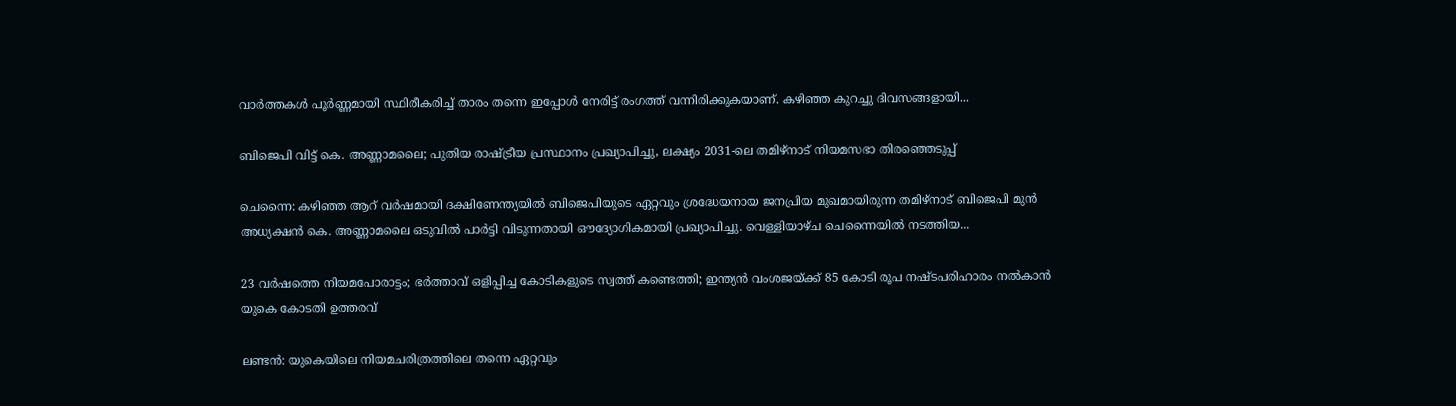വാർത്തകൾ പൂർണ്ണമായി സ്ഥിരീകരിച്ച് താരം തന്നെ ഇപ്പോൾ നേരിട്ട് രംഗത്ത് വന്നിരിക്കുകയാണ്. കഴിഞ്ഞ കുറച്ചു ദിവസങ്ങളായി...

ബിജെപി വിട്ട് കെ. അണ്ണാമലൈ; പുതിയ രാഷ്ട്രീയ പ്രസ്ഥാനം പ്രഖ്യാപിച്ചു, ലക്ഷ്യം 2031-ലെ തമിഴ്‌നാട് നിയമസഭാ തിരഞ്ഞെടുപ്പ്

ചെന്നൈ: കഴിഞ്ഞ ആറ് വർഷമായി ദക്ഷിണേന്ത്യയിൽ ബിജെപിയുടെ ഏറ്റവും ശ്രദ്ധേയനായ ജനപ്രിയ മുഖമായിരുന്ന തമിഴ്‌നാട് ബിജെപി മുൻ അധ്യക്ഷൻ കെ. അണ്ണാമലൈ ഒടുവിൽ പാർട്ടി വിടുന്നതായി ഔദ്യോഗികമായി പ്രഖ്യാപിച്ചു. വെള്ളിയാഴ്ച ചെന്നൈയിൽ നടത്തിയ...

23 വർഷത്തെ നിയമപോരാട്ടം; ഭർത്താവ് ഒളിപ്പിച്ച കോടികളുടെ സ്വത്ത് കണ്ടെത്തി; ഇന്ത്യൻ വംശജയ്ക്ക് 85 കോടി രൂപ നഷ്ടപരിഹാരം നൽകാൻ യുകെ കോടതി ഉത്തരവ്

ലണ്ടൻ: യുകെയിലെ നിയമചരിത്രത്തിലെ തന്നെ ഏറ്റവും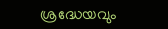ശ്രദ്ധേയവും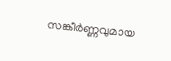സങ്കീർണ്ണവുമായ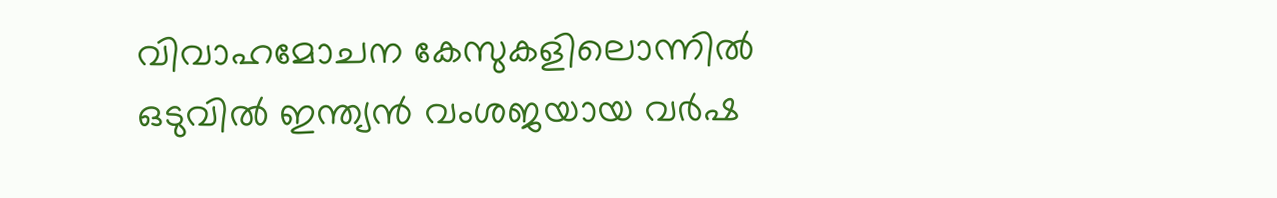വിവാഹമോചന കേസുകളിലൊന്നിൽ ഒടുവിൽ ഇന്ത്യൻ വംശജയായ വർഷ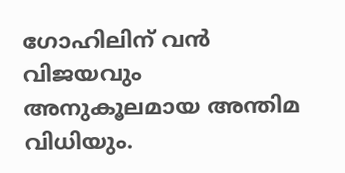ഗോഹിലിന് വൻ വിജയവും അനുകൂലമായ അന്തിമ വിധിയും.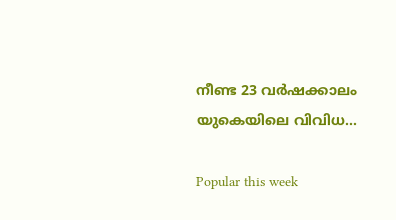നീണ്ട 23 വർഷക്കാലം യുകെയിലെ വിവിധ...

Popular this week